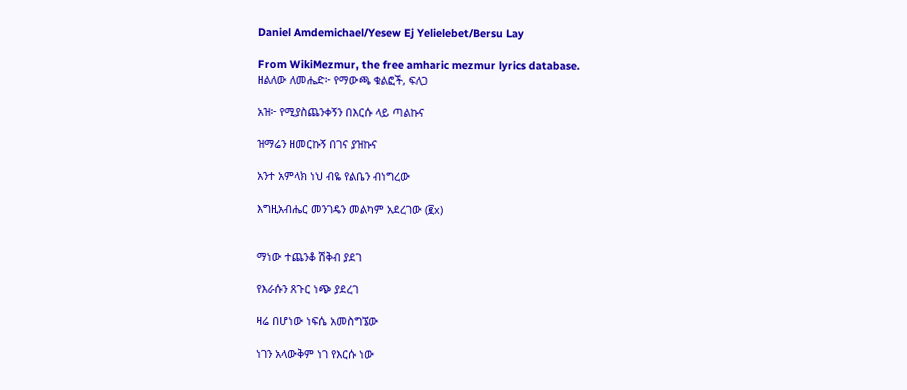Daniel Amdemichael/Yesew Ej Yelielebet/Bersu Lay

From WikiMezmur, the free amharic mezmur lyrics database.
ዘልለው ለመሔድ፦ የማውጫ ቁልፎች, ፍለጋ

አዝ፦ የሚያስጨንቀኝን በእርሱ ላይ ጣልኩና

ዝማሬን ዘመርኩኝ በገና ያዝኩና

አንተ አምላክ ነህ ብዬ የልቤን ብነግረው

እግዚአብሔር መንገዴን መልካም አደረገው (፪x)


ማነው ተጨንቆ ሽቅብ ያደገ

የእራሱን ጸጉር ነጭ ያደረገ

ዛሬ በሆነው ነፍሴ አመስግኜው

ነገን አላውቅም ነገ የእርሱ ነው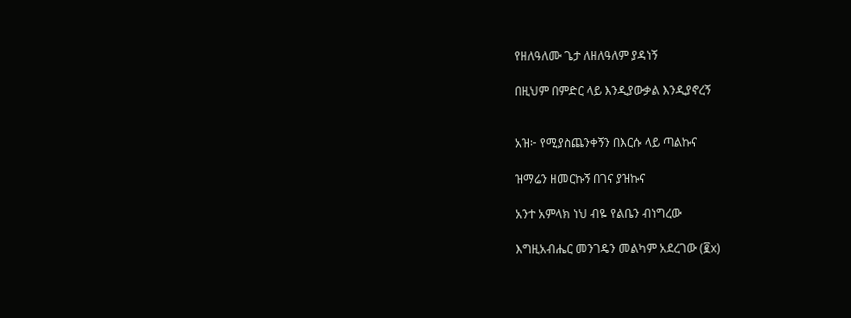የዘለዓለሙ ጌታ ለዘለዓለም ያዳነኝ

በዚህም በምድር ላይ እንዲያውቃል እንዲያኖረኝ


አዝ፦ የሚያስጨንቀኝን በእርሱ ላይ ጣልኩና

ዝማሬን ዘመርኩኝ በገና ያዝኩና

አንተ አምላክ ነህ ብዬ የልቤን ብነግረው

እግዚአብሔር መንገዴን መልካም አደረገው (፪x)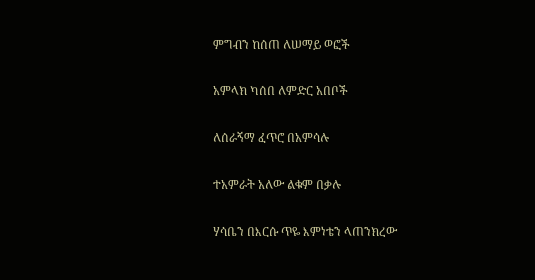ምግብን ከሰጠ ለሠማይ ወፎች

አምላክ ካሰበ ለምድር አበቦች

ለሰራኝማ ፈጥሮ በአምሳሉ

ተአምራት አለው ልቁም በቃሉ

ሃሳቤን በእርሱ ጥዬ እምነቴን ላጠንክረው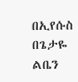በኢየሱስ በጌታዬ ልቤን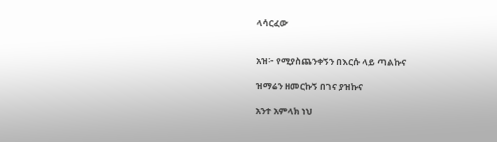ላሳርፈው


አዝ፦ የሚያስጨንቀኝን በእርሱ ላይ ጣልኩና

ዝማሬን ዘመርኩኝ በገና ያዝኩና

አንተ አምላክ ነህ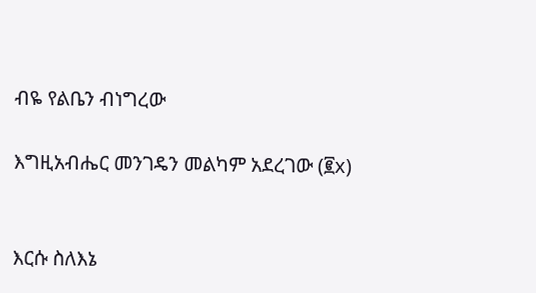ብዬ የልቤን ብነግረው

እግዚአብሔር መንገዴን መልካም አደረገው (፪x)


እርሱ ስለእኔ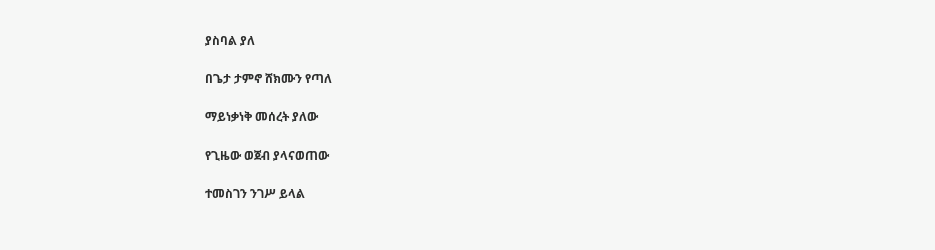ያስባል ያለ

በጌታ ታምኖ ሸክሙን የጣለ

ማይነቃነቅ መሰረት ያለው

የጊዜው ወጀብ ያላናወጠው

ተመስገን ንገሥ ይላል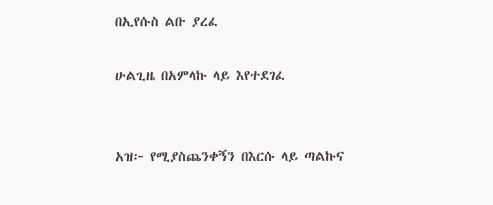በኢየሱስ ልቡ ያረፈ

ሁልጊዜ በአምላኩ ላይ እየተደገፈ


አዝ፦ የሚያስጨንቀኝን በእርሱ ላይ ጣልኩና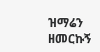ዝማሬን ዘመርኩኝ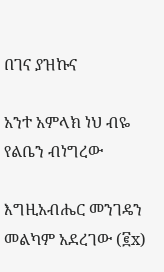በገና ያዝኩና

አንተ አምላክ ነህ ብዬ የልቤን ብነግረው

እግዚአብሔር መንገዴን መልካም አደረገው (፪x)